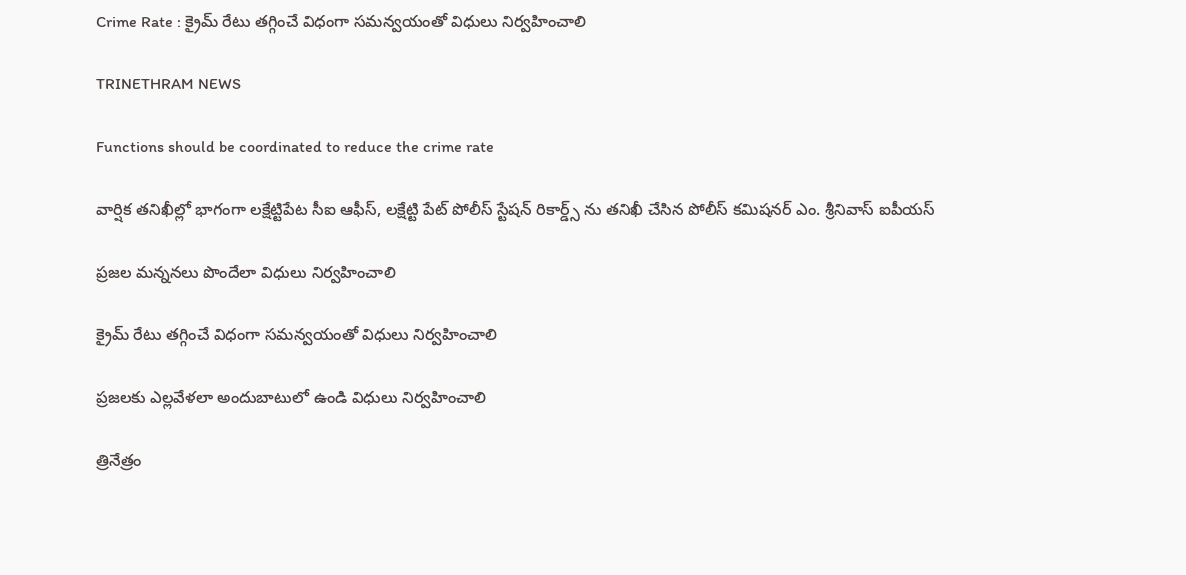Crime Rate : క్రైమ్ రేటు తగ్గించే విధంగా సమన్వయంతో విధులు నిర్వహించాలి

TRINETHRAM NEWS

Functions should be coordinated to reduce the crime rate

వార్షిక తనిఖీల్లో భాగంగా లక్షేట్టిపేట సీఐ ఆఫీస్, లక్షేట్టి పేట్ పోలీస్ స్టేషన్ రికార్డ్స్ ను తనిఖీ చేసిన పోలీస్ కమిషనర్ ఎం. శ్రీనివాస్ ఐపీయస్

ప్రజల మన్ననలు పొందేలా విధులు నిర్వహించాలి

క్రైమ్ రేటు తగ్గించే విధంగా సమన్వయంతో విధులు నిర్వహించాలి

ప్రజలకు ఎల్లవేళలా అందుబాటులో ఉండి విధులు నిర్వహించాలి

త్రినేత్రం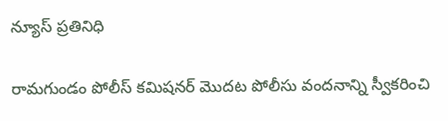న్యూస్ ప్రతినిధి

రామగుండం పోలీస్ కమిషనర్ మొదట పోలీసు వందనాన్ని స్వీకరించి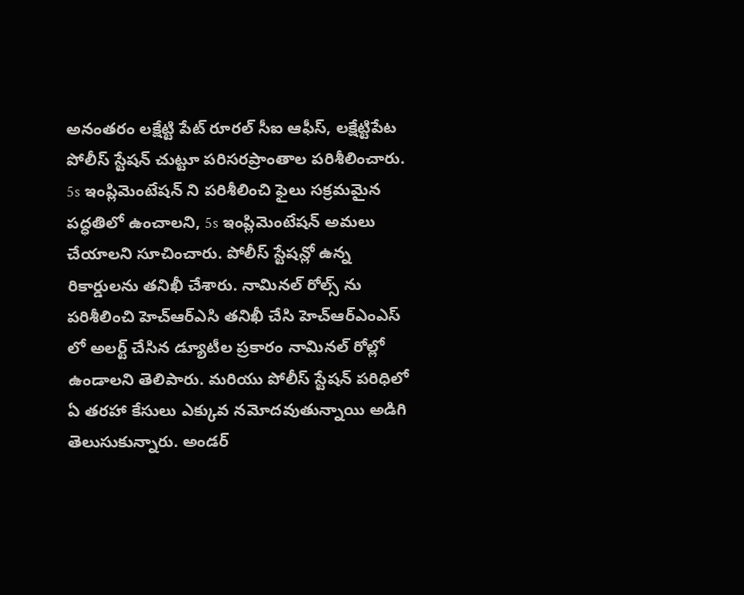అనంతరం లక్షేట్టి పేట్ రూరల్ సీఐ ఆఫీస్, లక్షేట్టిపేట పోలీస్ స్టేషన్ చుట్టూ పరిసరప్రాంతాల పరిశీలించారు. 5s ఇంప్లిమెంటేషన్ ని పరిశీలించి ఫైలు సక్రమమైన పద్ధతిలో ఉంచాలని, 5s ఇంప్లిమెంటేషన్ అమలు చేయాలని సూచించారు. పోలీస్ స్టేషన్లో ఉన్న రికార్డులను తనిఖీ చేశారు. నామినల్ రోల్స్ ను పరిశీలించి హెచ్ఆర్ఎసి తనిఖీ చేసి హెచ్ఆర్ఎంఎస్ లో అలర్ట్ చేసిన డ్యూటీల ప్రకారం నామినల్ రోల్లో ఉండాలని తెలిపారు. మరియు పోలీస్ స్టేషన్ పరిధిలో ఏ తరహా కేసులు ఎక్కువ నమోదవుతున్నాయి అడిగి తెలుసుకున్నారు. అండర్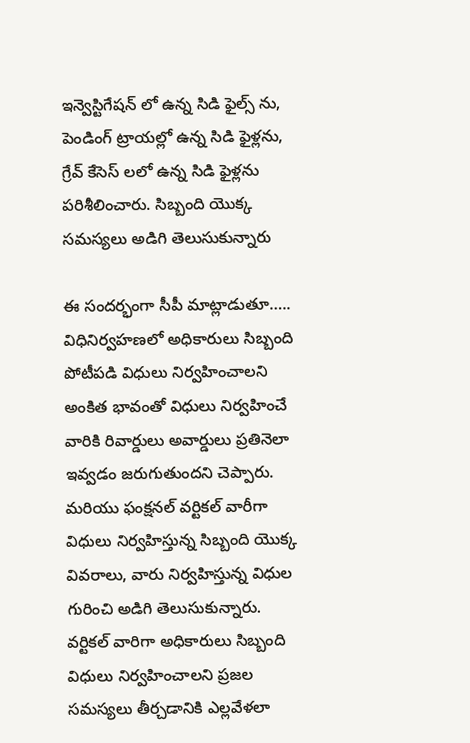ఇన్వెస్టిగేషన్ లో ఉన్న సిడి ఫైల్స్ ను, పెండింగ్ ట్రాయల్లో ఉన్న సిడి ఫైళ్లను, గ్రేవ్ కేసెస్ లలో ఉన్న సిడి ఫైళ్లను పరిశీలించారు. సిబ్బంది యొక్క సమస్యలు అడిగి తెలుసుకున్నారు

ఈ సందర్భంగా సీపీ మాట్లాడుతూ….. విధినిర్వహణలో అధికారులు సిబ్బంది పోటీపడి విధులు నిర్వహించాలని అంకిత భావంతో విధులు నిర్వహించే వారికి రివార్డులు అవార్డులు ప్రతినెలా ఇవ్వడం జరుగుతుందని చెప్పారు. మరియు ఫంక్షనల్ వర్టికల్ వారీగా విధులు నిర్వహిస్తున్న సిబ్బంది యొక్క వివరాలు, వారు నిర్వహిస్తున్న విధుల గురించి అడిగి తెలుసుకున్నారు. వర్టికల్ వారిగా అధికారులు సిబ్బంది విధులు నిర్వహించాలని ప్రజల సమస్యలు తీర్చడానికి ఎల్లవేళలా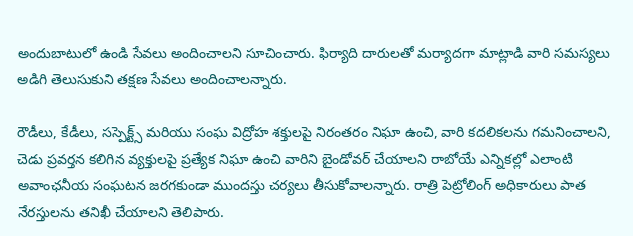అందుబాటులో ఉండి సేవలు అందించాలని సూచించారు. ఫిర్యాది దారులతో మర్యాదగా మాట్లాడి వారి సమస్యలు అడిగి తెలుసుకుని తక్షణ సేవలు అందించాలన్నారు.

రౌడీలు, కేడీలు, సస్పెక్ట్స్ మరియు సంఘ విద్రోహ శక్తులపై నిరంతరం నిఘా ఉంచి, వారి కదలికలను గమనించాలని, చెడు ప్రవర్తన కలిగిన వ్యక్తులపై ప్రత్యేక నిఘా ఉంచి వారిని బైండోవర్ చేయాలని రాబోయే ఎన్నికల్లో ఎలాంటి అవాంఛనీయ సంఘటన జరగకుండా ముందస్తు చర్యలు తీసుకోవాలన్నారు. రాత్రి పెట్రోలింగ్ అధికారులు పాత నేరస్తులను తనిఖీ చేయాలని తెలిపారు.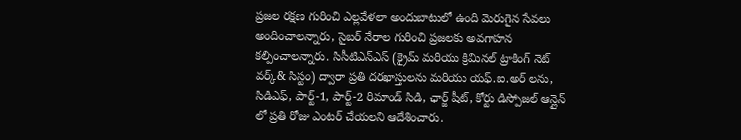ప్రజల రక్షణ గురించి ఎల్లవేళలా అందుబాటులో ఉంది మెరుగైన సేవలు అందించాలన్నారు, సైబర్ నేరాల గురించి ప్రజలకు అవగాహన కల్పించాలన్నారు. సిసీటిఎన్ఎస్ (క్రైమ్ మరియు క్రిమినల్ ట్రాకింగ్ నెట్ వర్క్& సిస్టం) ద్వారా ప్రతి దరఖాస్తులను మరియు యఫ్.ఐ.అర్ లను, సిడిఎఫ్, పార్ట్-1, పార్ట్-2 రిమాండ్ సిడి, ఛార్జ్ షీట్, కోర్టు డిస్పోజల్ ఆన్లైన్ లో ప్రతి రోజు ఎంటర్ చేయలని ఆదేశించారు.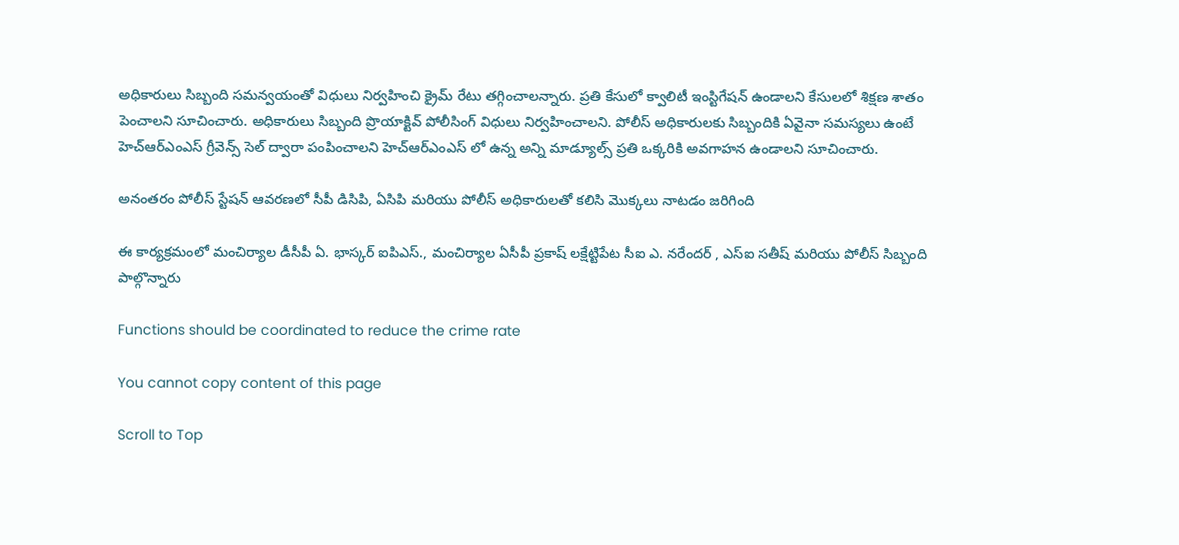అధికారులు సిబ్బంది సమన్వయంతో విధులు నిర్వహించి క్రైమ్ రేటు తగ్గించాలన్నారు. ప్రతి కేసులో క్వాలిటీ ఇంస్టిగేషన్ ఉండాలని కేసులలో శిక్షణ శాతం పెంచాలని సూచించారు. అధికారులు సిబ్బంది ప్రొయాక్టివ్ పోలీసింగ్ విధులు నిర్వహించాలని. పోలీస్ అధికారులకు సిబ్బందికి ఏవైనా సమస్యలు ఉంటే హెచ్ఆర్ఎంఎస్ గ్రీవెన్స్ సెల్ ద్వారా పంపించాలని హెచ్ఆర్ఎంఎస్ లో ఉన్న అన్ని మాడ్యూల్స్ ప్రతి ఒక్కరికి అవగాహన ఉండాలని సూచించారు.

అనంతరం పోలీస్ స్టేషన్ ఆవరణలో సీపీ డిసిపి, ఏసిపి మరియు పోలీస్ అధికారులతో కలిసి మొక్కలు నాటడం జరిగింది

ఈ కార్యక్రమంలో మంచిర్యాల డీసీపీ ఏ. భాస్కర్ ఐపిఎస్., మంచిర్యాల ఏసీపీ ప్రకాష్ లక్షేట్టిపేట సీఐ ఎ. నరేందర్ , ఎస్ఐ సతీష్ మరియు పోలీస్ సిబ్బంది పాల్గొన్నారు

Functions should be coordinated to reduce the crime rate

You cannot copy content of this page

Scroll to Top